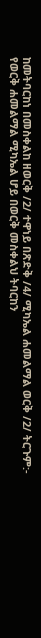ከመትባርከነ በመስቀልከ ዘወርቅ /2/ ተዋነይ በጽድቅ /4/ ሚካኤል ሐመልማል ወርቅ /2/ ትርጉም:- የወርቅ ሐመልማል ሚካኤል ሆይ በወርቅ መስቀልህ ትባርከን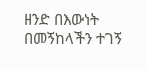ዘንድ በእውነት በመኝከላችን ተገኝ